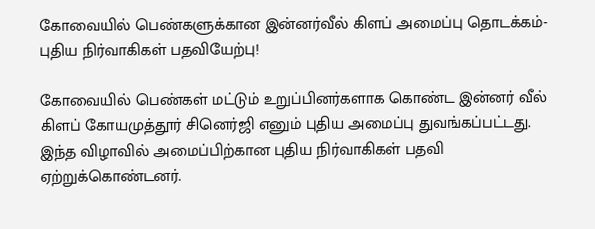கோவையில் பெண்களுக்கான இன்னர்வீல் கிளப் அமைப்பு தொடக்கம்-புதிய நிர்வாகிகள் பதவியேற்பு!

கோவையில் பெண்கள் மட்டும் உறுப்பினர்களாக கொண்ட இன்னர் வீல் கிளப் கோயமுத்தூர் சினெர்ஜி எனும் புதிய அமைப்பு துவங்கப்பட்டது. இந்த விழாவில் அமைப்பிற்கான புதிய நிர்வாகிகள் பதவி ஏற்றுக்கொண்டனர்.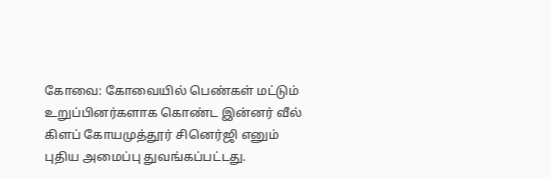கோவை: கோவையில் பெண்கள் மட்டும் உறுப்பினர்களாக கொண்ட இன்னர் வீல் கிளப் கோயமுத்தூர் சினெர்ஜி எனும் புதிய அமைப்பு துவங்கப்பட்டது.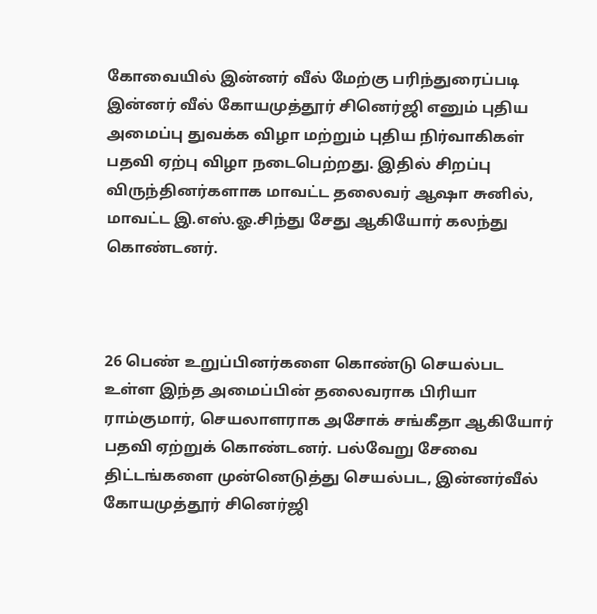கோவையில் இன்னர் வீல் மேற்கு பரிந்துரைப்படி இன்னர் வீல் கோயமுத்தூர் சினெர்ஜி எனும் புதிய அமைப்பு துவக்க விழா மற்றும் புதிய நிர்வாகிகள் பதவி ஏற்பு விழா நடைபெற்றது. இதில் சிறப்பு விருந்தினர்களாக மாவட்ட தலைவர் ஆஷா சுனில், மாவட்ட இ.எஸ்.ஓ.சிந்து சேது ஆகியோர் கலந்து கொண்டனர்.



26 பெண் உறுப்பினர்களை கொண்டு செயல்பட உள்ள இந்த அமைப்பின் தலைவராக பிரியா ராம்குமார், செயலாளராக அசோக் சங்கீதா ஆகியோர் பதவி ஏற்றுக் கொண்டனர். பல்வேறு சேவை திட்டங்களை முன்னெடுத்து செயல்பட, இன்னர்வீல் கோயமுத்தூர் சினெர்ஜி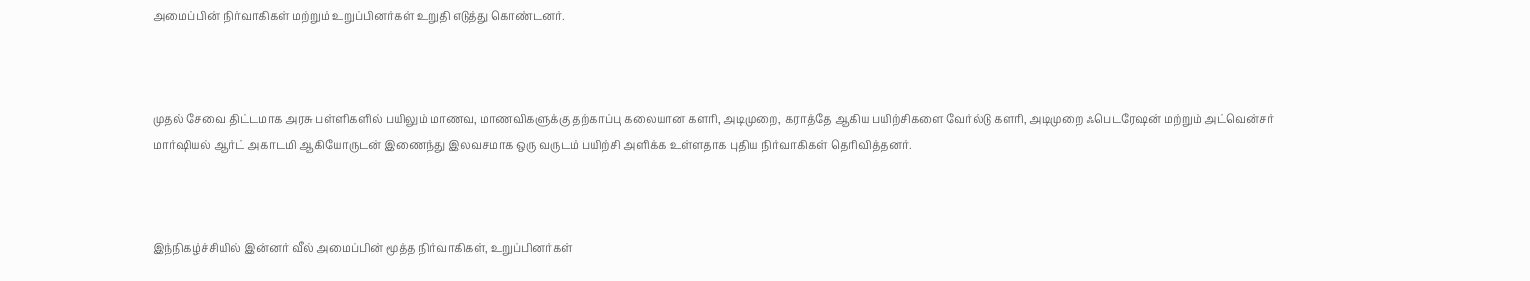அமைப்பின் நிர்வாகிகள் மற்றும் உறுப்பினர்கள் உறுதி எடுத்து கொண்டனர்.



முதல் சேவை திட்டமாக அரசு பள்ளிகளில் பயிலும் மாணவ, மாணவிகளுக்கு தற்காப்பு கலையான களரி, அடிமுறை, கராத்தே ஆகிய பயிற்சிகளை வேர்ல்டு களரி, அடிமுறை ஃபெடரேஷன் மற்றும் அட்வென்சர் மார்ஷியல் ஆர்ட் அகாடமி ஆகியோருடன் இணைந்து இலவசமாக ஒரு வருடம் பயிற்சி அளிக்க உள்ளதாக புதிய நிர்வாகிகள் தெரிவித்தனர்.



இந்நிகழ்ச்சியில் இன்னர் வீல் அமைப்பின் மூத்த நிர்வாகிகள், உறுப்பினர்கள்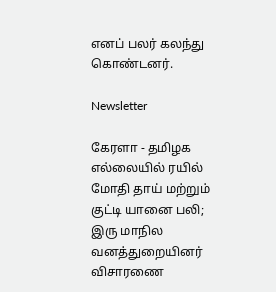எனப் பலர் கலந்து கொண்டனர்.

Newsletter

கேரளா - தமிழக எல்லையில் ரயில் மோதி தாய் மற்றும் குட்டி யானை பலி; இரு மாநில வனத்துறையினர் விசாரணை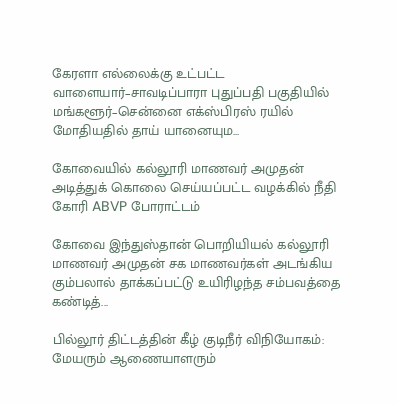கேரளா எல்லைக்கு உட்பட்ட வாளையார்–சாவடிப்பாரா புதுப்பதி பகுதியில் மங்களூர்–சென்னை எக்ஸ்பிரஸ் ரயில் மோதியதில் தாய் யானையும...

கோவையில் கல்லூரி மாணவர் அமுதன் அடித்துக் கொலை செய்யப்பட்ட வழக்கில் நீதி கோரி ABVP போராட்டம்

கோவை இந்துஸ்தான் பொறியியல் கல்லூரி மாணவர் அமுதன் சக மாணவர்கள் அடங்கிய கும்பலால் தாக்கப்பட்டு உயிரிழந்த சம்பவத்தை கண்டித்...

பில்லூர் திட்டத்தின் கீழ் குடிநீர் விநியோகம்: மேயரும் ஆணையாளரும்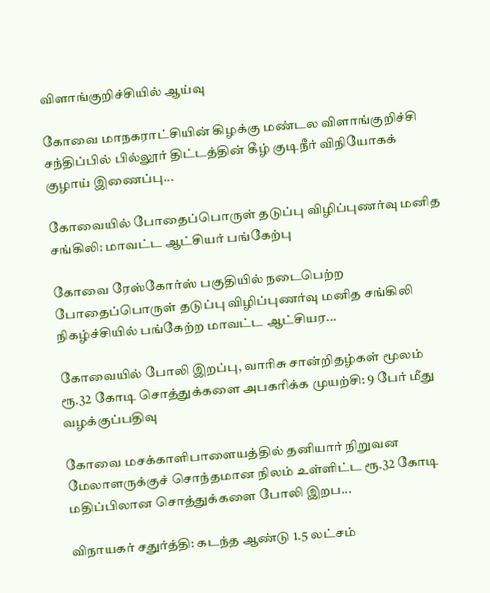விளாங்குறிச்சியில் ஆய்வு

கோவை மாநகராட்சியின் கிழக்கு மண்டல விளாங்குறிச்சி சந்திப்பில் பில்லூர் திட்டத்தின் கீழ் குடிநீர் விநியோகக் குழாய் இணைப்பு...

கோவையில் போதைப்பொருள் தடுப்பு விழிப்புணர்வு மனித சங்கிலி: மாவட்ட ஆட்சியர் பங்கேற்பு

கோவை ரேஸ்கோர்ஸ் பகுதியில் நடைபெற்ற போதைப்பொருள் தடுப்பு விழிப்புணர்வு மனித சங்கிலி நிகழ்ச்சியில் பங்கேற்ற மாவட்ட ஆட்சியர...

கோவையில் போலி இறப்பு, வாரிசு சான்றிதழ்கள் மூலம் ரூ.32 கோடி சொத்துக்களை அபகரிக்க முயற்சி: 9 பேர் மீது வழக்குப்பதிவு

கோவை மசக்காளிபாளையத்தில் தனியார் நிறுவன மேலாளருக்குச் சொந்தமான நிலம் உள்ளிட்ட ரூ.32 கோடி மதிப்பிலான சொத்துக்களை போலி இறப...

விநாயகர் சதுர்த்தி: கடந்த ஆண்டு 1.5 லட்சம்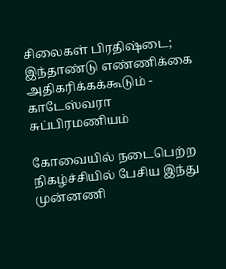சிலைகள் பிரதிஷ்டை; இந்தாண்டு எண்ணிக்கை அதிகரிக்கக்கூடும் - காடேஸ்வரா சுப்பிரமணியம்

கோவையில் நடைபெற்ற நிகழ்ச்சியில் பேசிய இந்து முன்னணி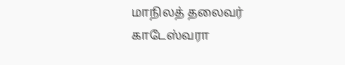மாநிலத் தலைவர் காடேஸ்வரா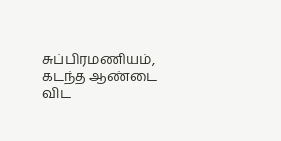சுப்பிரமணியம், கடந்த ஆண்டை விட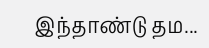இந்தாண்டு தம...